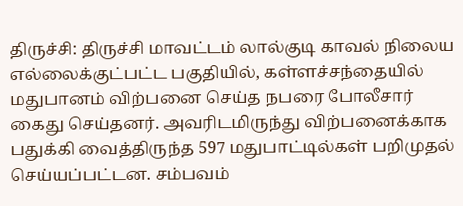திருச்சி: திருச்சி மாவட்டம் லால்குடி காவல் நிலைய எல்லைக்குட்பட்ட பகுதியில், கள்ளச்சந்தையில் மதுபானம் விற்பனை செய்த நபரை போலீசார் கைது செய்தனர். அவரிடமிருந்து விற்பனைக்காக பதுக்கி வைத்திருந்த 597 மதுபாட்டில்கள் பறிமுதல் செய்யப்பட்டன. சம்பவம்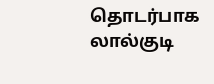தொடர்பாக லால்குடி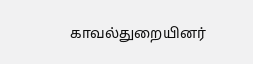காவல்துறையினர்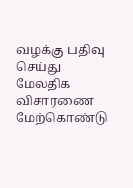வழக்கு பதிவு செய்து மேலதிக விசாரணை மேற்கொண்டு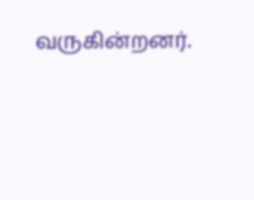வருகின்றனர்.